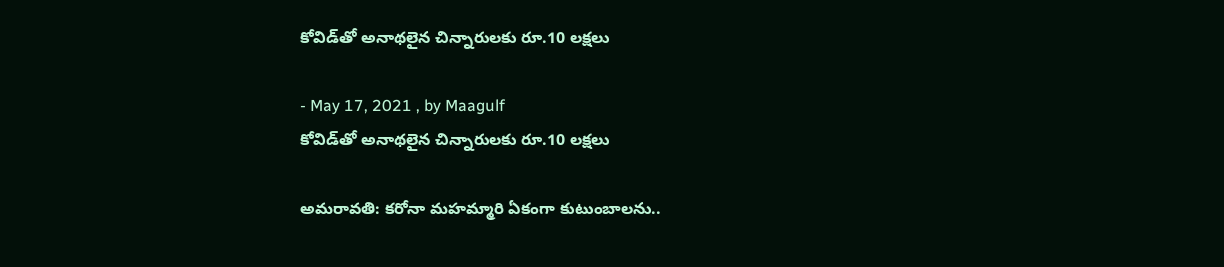కోవిడ్‌తో అనాథ‌లైన చిన్నారుల‌కు రూ.10 ల‌క్ష‌లు

- May 17, 2021 , by Maagulf
కోవిడ్‌తో అనాథ‌లైన చిన్నారుల‌కు రూ.10 ల‌క్ష‌లు

అమరావతి: క‌రోనా మ‌హ‌మ్మారి ఏకంగా కుటుంబాల‌ను..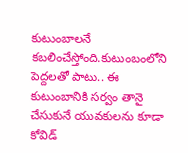కుటుంబాల‌నే క‌బ‌లించేస్తోంది.కుటుంబంలోని పెద్ద‌ల‌తో పాటు.. ఈ కుటుంబానికి స‌ర్వం తానై చేసుకునే యువ‌కుల‌ను కూడా కోవిడ్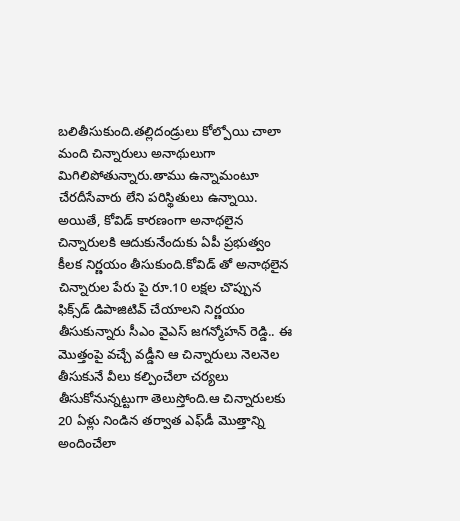బ‌లితీసుకుంది.త‌ల్లిదండ్రులు కోల్పోయి చాలా మంది చిన్నారులు అనాథులుగా మిగిలిపోతున్నారు.తాము ఉన్నామంటూ చేర‌దీసేవారు లేని ప‌రిస్థితులు ఉన్నాయి. అయితే, కోవిడ్ కారణంగా అనాథ‌లైన చిన్నారులకి ఆదుకునేందుకు ఏపీ ప్రభుత్వం కీలక నిర్ణయం తీసుకుంది.కోవిడ్ తో అనాథ‌లైన చిన్నారుల పేరు పై రూ.10 లక్షల చొప్పున ఫిక్స్‌డ్ డిపాజిటివ్ చేయాల‌ని నిర్ణ‌యం తీసుకున్నారు సీఎం వైఎస్ జ‌గ‌న్మోహ‌న్ రెడ్డి.. ఈ మొత్తంపై వ‌చ్చే వ‌డ్డీని ఆ చిన్నారులు నెల‌నెల తీసుకునే వీలు క‌ల్పించేలా చ‌ర్య‌లు తీసుకోనున్న‌ట్టుగా తెలుస్తోంది.ఆ చిన్నారుల‌కు 20 ఏళ్లు నిండిన త‌ర్వాత ఎఫ్‌డీ మొత్తాన్ని అందించేలా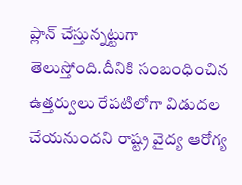ప్లాన్ చేస్తున్న‌ట్టుగా తెలుస్తోంది.దీనికి సంబంధించిన ఉత్త‌ర్వులు రేప‌టిలోగా విడుద‌ల చేయనుందని రాష్ట్ర వైద్య ఆరోగ్య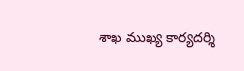శాఖ ముఖ్య కార్యదర్శి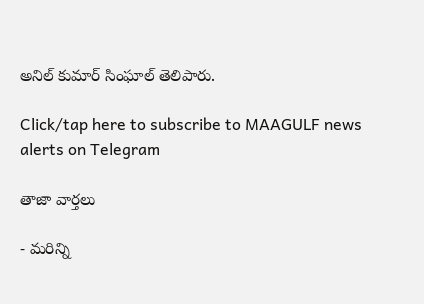అనిల్ కుమార్ సింఘాల్ తెలిపారు.

Click/tap here to subscribe to MAAGULF news alerts on Telegram

తాజా వార్తలు

- మరిన్ని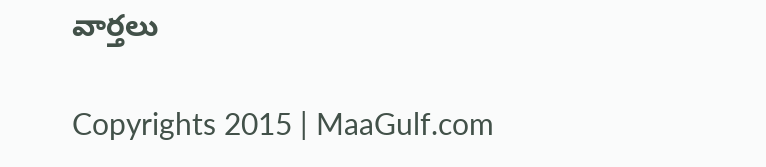వార్తలు

Copyrights 2015 | MaaGulf.com